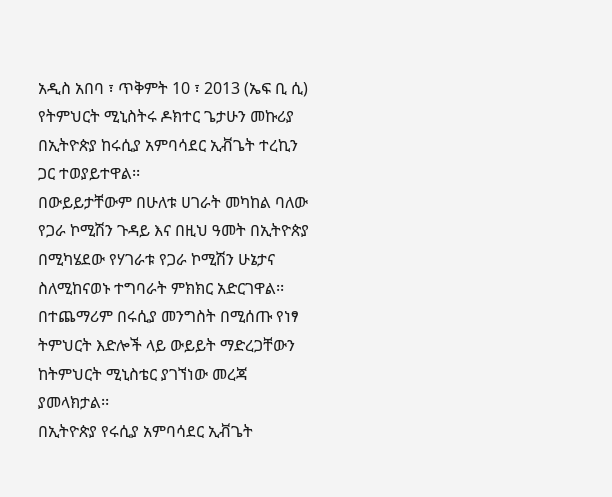አዲስ አበባ ፣ ጥቅምት 10 ፣ 2013 (ኤፍ ቢ ሲ) የትምህርት ሚኒስትሩ ዶክተር ጌታሁን መኩሪያ በኢትዮጵያ ከሩሲያ አምባሳደር ኢቭጌት ተረኪን ጋር ተወያይተዋል፡፡
በውይይታቸውም በሁለቱ ሀገራት መካከል ባለው የጋራ ኮሚሽን ጉዳይ እና በዚህ ዓመት በኢትዮጵያ በሚካሄደው የሃገራቱ የጋራ ኮሚሽን ሁኔታና ስለሚከናወኑ ተግባራት ምክክር አድርገዋል፡፡
በተጨማሪም በሩሲያ መንግስት በሚሰጡ የነፃ ትምህርት እድሎች ላይ ውይይት ማድረጋቸውን ከትምህርት ሚኒስቴር ያገኘነው መረጃ ያመላክታል፡፡
በኢትዮጵያ የሩሲያ አምባሳደር ኢቭጌት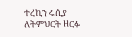ተረኪን ሩሲያ ለትምህርት ዘርፉ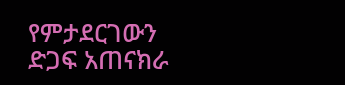የምታደርገውን ድጋፍ አጠናክራ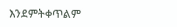እንደምትቀጥልም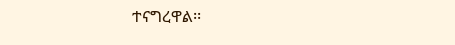ተናግረዋል፡፡